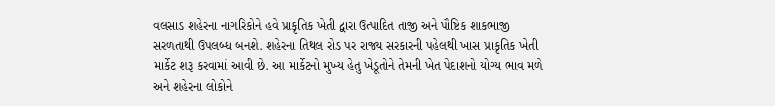વલસાડ શહેરના નાગરિકોને હવે પ્રાકૃતિક ખેતી દ્વારા ઉત્પાદિત તાજી અને પૌષ્ટિક શાકભાજી સરળતાથી ઉપલબ્ધ બનશે. શહેરના તિથલ રોડ પર રાજ્ય સરકારની પહેલથી ખાસ પ્રાકૃતિક ખેતી માર્કેટ શરૂ કરવામાં આવી છે. આ માર્કેટનો મુખ્ય હેતુ ખેડૂતોને તેમની ખેત પેદાશનો યોગ્ય ભાવ મળે અને શહેરના લોકોને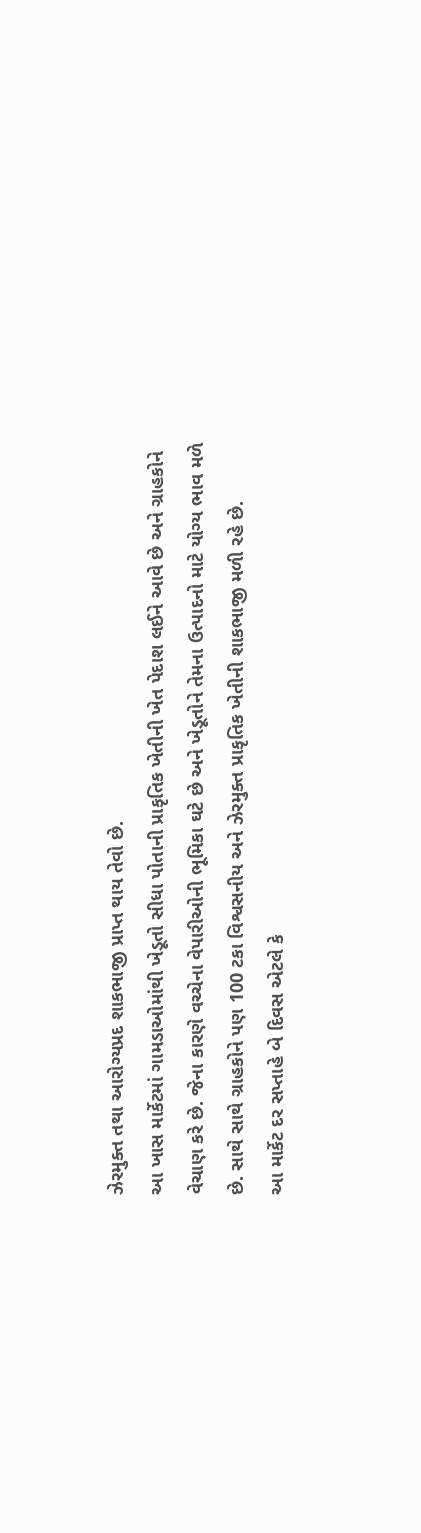ઝેરમુક્ત તથા આરોગ્યપ્રદ શાકભાજી પ્રાપ્ત થાય તેવો છે.
આ ખાસ માર્કેટમાં ગામડાઓમાંથી ખેડૂતો સીધા પોતાની પ્રાકૃતિક ખેતીની ખેત પેદાશ લઈને આવે છે અને ગ્રાહકોને વેચાણ કરે છે. જેના કારણે વચ્ચેના વેપારીઓની ભૂમિકા ઘટે છે અને ખેડૂતોને તેમના ઉત્પાદનો માટે યોગ્ય ભાવ મળે છે. સાથે સાથે ગ્રાહકોને પણ 100 ટકા વિશ્વસનીય અને ઝેરમુક્ત પ્રાકૃતિક ખેતીની શાકભાજી મળી રહે છે.
આ માર્કેટ દર સપ્તાહે બે દિવસ એટલે કે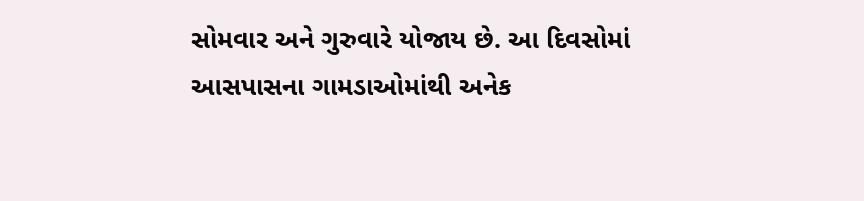સોમવાર અને ગુરુવારે યોજાય છે. આ દિવસોમાં આસપાસના ગામડાઓમાંથી અનેક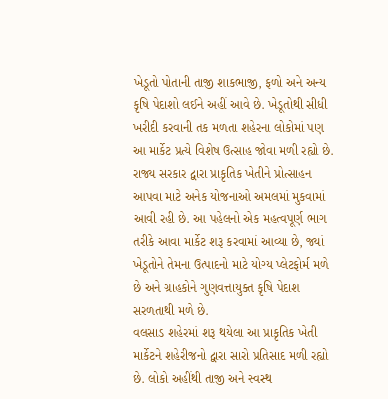ખેડૂતો પોતાની તાજી શાકભાજી, ફળો અને અન્ય કૃષિ પેદાશો લઈને અહીં આવે છે. ખેડૂતોથી સીધી ખરીદી કરવાની તક મળતા શહેરના લોકોમાં પણ આ માર્કેટ પ્રત્યે વિશેષ ઉત્સાહ જોવા મળી રહ્યો છે.
રાજ્ય સરકાર દ્વારા પ્રાકૃતિક ખેતીને પ્રોત્સાહન આપવા માટે અનેક યોજનાઓ અમલમાં મુકવામાં આવી રહી છે. આ પહેલનો એક મહત્વપૂર્ણ ભાગ તરીકે આવા માર્કેટ શરૂ કરવામાં આવ્યા છે, જ્યાં ખેડૂતોને તેમના ઉત્પાદનો માટે યોગ્ય પ્લેટફોર્મ મળે છે અને ગ્રાહકોને ગુણવત્તાયુક્ત કૃષિ પેદાશ સરળતાથી મળે છે.
વલસાડ શહેરમાં શરૂ થયેલા આ પ્રાકૃતિક ખેતી માર્કેટને શહેરીજનો દ્વારા સારો પ્રતિસાદ મળી રહ્યો છે. લોકો અહીંથી તાજી અને સ્વસ્થ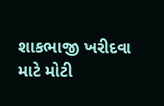શાકભાજી ખરીદવા માટે મોટી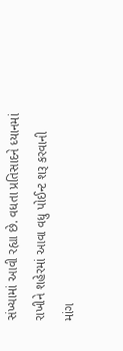સંખ્યામાં આવી રહ્યા છે. વધતા પ્રતિસાદને ધ્યાનમાં રાખીને શહેરમાં આવા વધુ પોઈન્ટ શરૂ કરવાની માંગ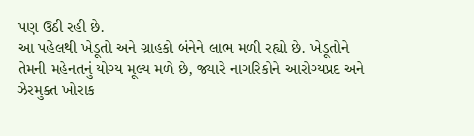પણ ઉઠી રહી છે.
આ પહેલથી ખેડૂતો અને ગ્રાહકો બંનેને લાભ મળી રહ્યો છે. ખેડૂતોને તેમની મહેનતનું યોગ્ય મૂલ્ય મળે છે, જ્યારે નાગરિકોને આરોગ્યપ્રદ અને ઝેરમુક્ત ખોરાક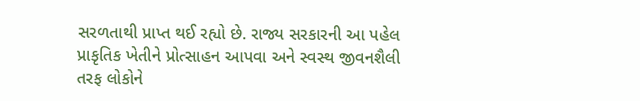સરળતાથી પ્રાપ્ત થઈ રહ્યો છે. રાજ્ય સરકારની આ પહેલ પ્રાકૃતિક ખેતીને પ્રોત્સાહન આપવા અને સ્વસ્થ જીવનશૈલી તરફ લોકોને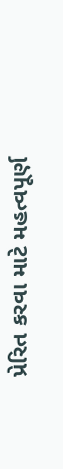પ્રેરિત કરવા માટે મહત્વપૂર્ણ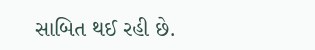સાબિત થઈ રહી છે.